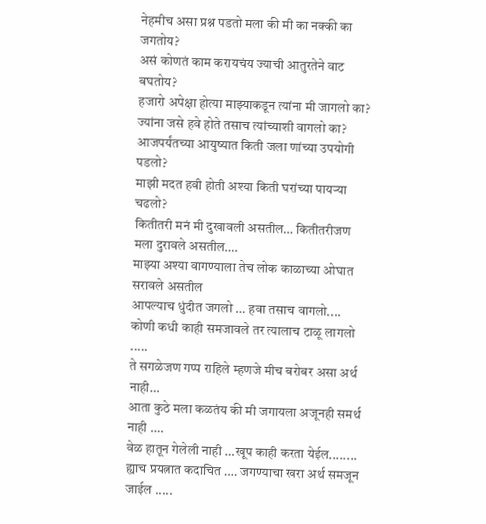नेहमीच असा प्रश्न पडतो मला की मी का नक्की का जगतोय?
असं कोणतं काम करायचंय ज्याची आतुरतेने वाट बघतोय?
हजारो अपेक्षा होत्या माझ्याकडून त्यांना मी जागलो का?
ज्यांना जसे हवे होते तसाच त्यांच्याशी वागलो का?
आजपर्यंतच्या आयुष्यात किती जला णांच्या उपयोगी पडलो?
माझी मदत हवी होती अश्या किती घरांच्या पायऱ्या चढलो?
कितीतरी मनं मी दुखावली असतील… कितीतरीजण मला दुरावले असतील….
माझ्या अश्या वागण्याला तेच लोक काळाच्या ओघात सरावले असतील
आपल्याच धुंदीत जगलो … हवा तसाच वागलो....
कोणी कधी काही समजावले तर त्यालाच टाळू लागलो .....
ते सगळेजण गप्प राहिले म्हणजे मीच बरोबर असा अर्थ नाही…
आता कुठे मला कळतंय की मी जगायला अजूनही समर्थ नाही ….
वेळ हातून गेलेली नाही …खूप काही करता येईल........
ह्याच प्रयत्नात कदाचित …. जगण्याचा खरा अर्थ समजून जाईल .....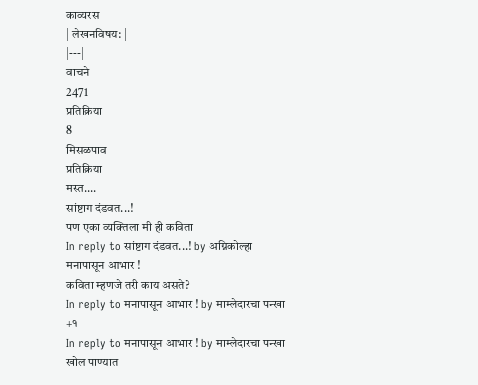काव्यरस
| लेखनविषय: |
|---|
वाचने
2471
प्रतिक्रिया
8
मिसळपाव
प्रतिक्रिया
मस्त....
सांष्टाग दंडवत...!
पण एका व्यक्तिला मी ही कविता
In reply to सांष्टाग दंडवत...! by अग्निकोल्हा
मनापासून आभार !
कविता म्हणजे तरी काय असते?
In reply to मनापासून आभार ! by माम्लेदारचा पन्खा
+१
In reply to मनापासून आभार ! by माम्लेदारचा पन्खा
खोल पाण्यात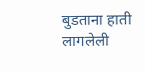बुडताना हाती लागलेली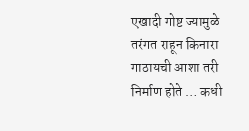एखादी गोष्ट ज्यामुळे तरंगत राहून किनारा गाठायची आशा तरी निर्माण होते … कधी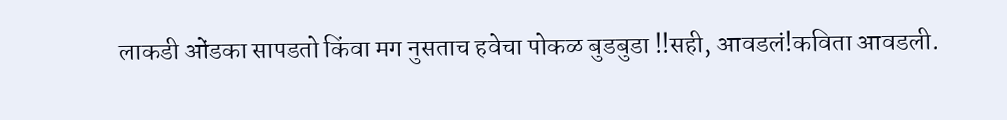लाकडी ओंडका सापडतो किंवा मग नुसताच हवेचा पोकळ बुडबुडा !!सही, आवडलं!कविता आवडली.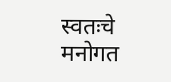स्वतःचे मनोगत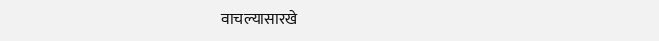वाचल्यासारखे